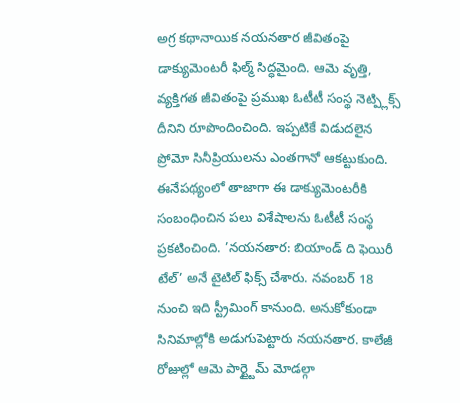అగ్ర కథానాయిక నయనతార జీవితంపై డాక్యుమెంటరీ ఫిల్మ్ సిద్ధమైంది. ఆమె వృత్తి, వ్యక్తిగత జీవితంపై ప్రముఖ ఓటీటీ సంస్థ నెట్ప్లిక్స్ దీనిని రూపొందించింది. ఇప్పటికే విడుదలైన ప్రోమో సినీప్రియులను ఎంతగానో ఆకట్టుకుంది. ఈనేపథ్యంలో తాజాగా ఈ డాక్యుమెంటరీకి సంబంధించిన పలు విశేషాలను ఓటీటీ సంస్థ ప్రకటించింది. ’నయనతార: బియాండ్ ది ఫెయిరీ టేల్’ అనే టైటిల్ ఫిక్స్ చేశారు. నవంబర్ 18 నుంచి ఇది స్ట్రీమింగ్ కానుంది. అనుకోకుండా సినిమాల్లోకి అడుగుపెట్టారు నయనతార. కాలేజీ రోజుల్లో ఆమె పార్ట్టైమ్ మోడల్గా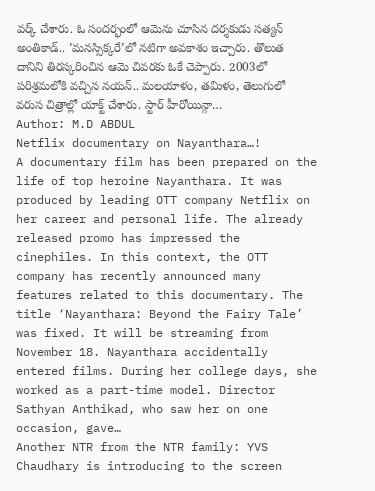వర్క్ చేశారు. ఓ సందర్భంలో ఆమెను చూసిన దర్శకుడు సత్యన్ అంతికాడ్.. ’మనస్సిక్కరే’లో నటిగా అవకాశం ఇచ్చారు. తొలుత దానిని తిరస్కరించిన ఆమె చివరకు ఓకే చెప్పారు. 2003లో పరిశ్రమలోకి వచ్చిన నయన్.. మలయాళం, తమిళం, తెలుగులో వరుస చిత్రాల్లో యాక్ట్ చేశారు. స్టార్ హీరోయిన్గా…
Author: M.D ABDUL
Netflix documentary on Nayanthara…!
A documentary film has been prepared on the life of top heroine Nayanthara. It was produced by leading OTT company Netflix on her career and personal life. The already released promo has impressed the cinephiles. In this context, the OTT company has recently announced many features related to this documentary. The title ‘Nayanthara: Beyond the Fairy Tale’ was fixed. It will be streaming from November 18. Nayanthara accidentally entered films. During her college days, she worked as a part-time model. Director Sathyan Anthikad, who saw her on one occasion, gave…
Another NTR from the NTR family: YVS Chaudhary is introducing to the screen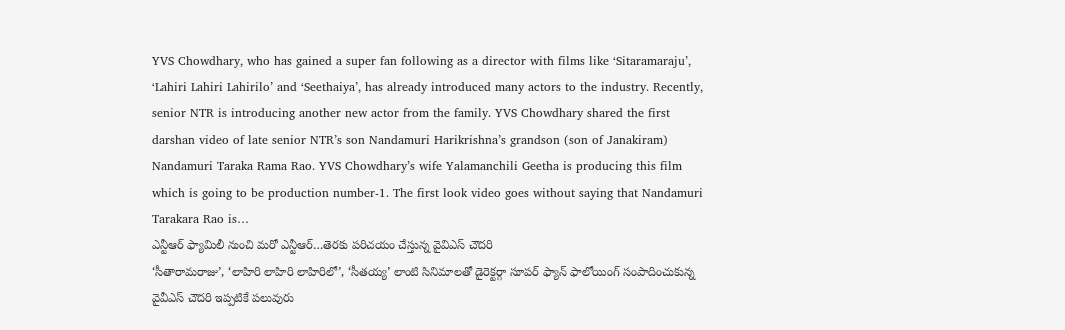YVS Chowdhary, who has gained a super fan following as a director with films like ‘Sitaramaraju’, ‘Lahiri Lahiri Lahirilo’ and ‘Seethaiya’, has already introduced many actors to the industry. Recently, senior NTR is introducing another new actor from the family. YVS Chowdhary shared the first darshan video of late senior NTR’s son Nandamuri Harikrishna’s grandson (son of Janakiram) Nandamuri Taraka Rama Rao. YVS Chowdhary’s wife Yalamanchili Geetha is producing this film which is going to be production number-1. The first look video goes without saying that Nandamuri Tarakara Rao is…
ఎన్టీఆర్ ఫ్యామిలీ నుంచి మరో ఎన్టీఆర్…తెరకు పరిచయం చేస్తున్న వైవిఎస్ చౌదరి
‘సీతారామరాజు’, ‘లాహిరి లాహిరి లాహిరిలో’, ‘సీతయ్య’ లాంటి సినిమాలతో డైరెక్టర్గా సూపర్ ఫ్యాన్ ఫాలోయింగ్ సంపాదించుకున్న వైవీఎస్ చౌదరి ఇప్పటికే పలువురు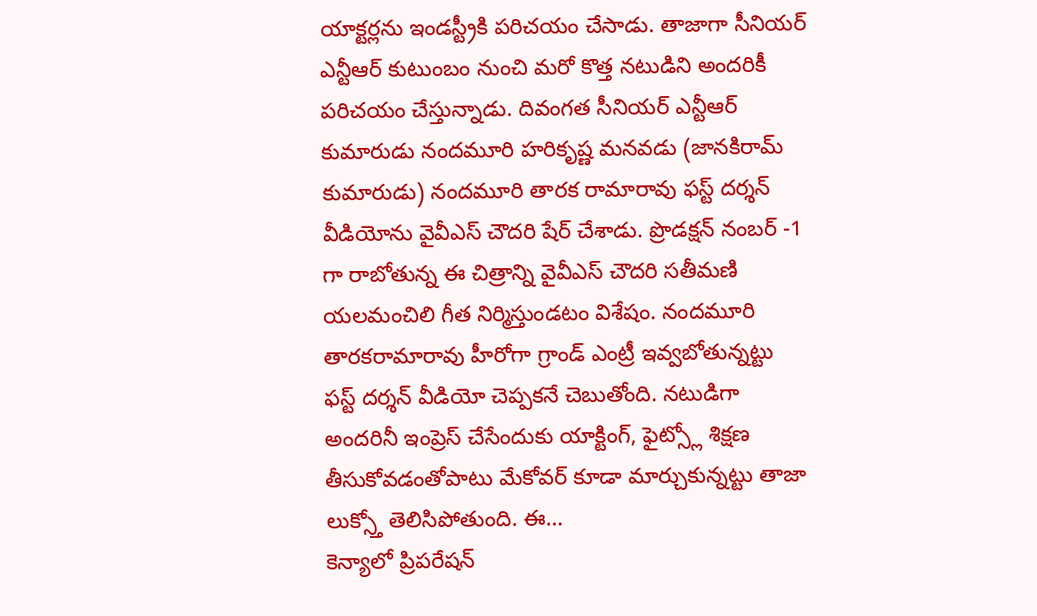యాక్టర్లను ఇండస్ట్రీకి పరిచయం చేసాడు. తాజాగా సీనియర్ ఎన్టీఆర్ కుటుంబం నుంచి మరో కొత్త నటుడిని అందరికీ పరిచయం చేస్తున్నాడు. దివంగత సీనియర్ ఎన్టీఆర్ కుమారుడు నందమూరి హరికృష్ణ మనవడు (జానకిరామ్ కుమారుడు) నందమూరి తారక రామారావు ఫస్ట్ దర్శన్ వీడియోను వైవీఎస్ చౌదరి షేర్ చేశాడు. ప్రొడక్షన్ నంబర్ -1 గా రాబోతున్న ఈ చిత్రాన్ని వైవీఎస్ చౌదరి సతీమణి యలమంచిలి గీత నిర్మిస్తుండటం విశేషం. నందమూరి తారకరామారావు హీరోగా గ్రాండ్ ఎంట్రీ ఇవ్వబోతున్నట్టు ఫస్ట్ దర్శన్ వీడియో చెప్పకనే చెబుతోంది. నటుడిగా అందరినీ ఇంప్రెస్ చేసేందుకు యాక్టింగ్, ఫైట్స్లో శిక్షణ తీసుకోవడంతోపాటు మేకోవర్ కూడా మార్చుకున్నట్టు తాజా లుక్స్తో తెలిసిపోతుంది. ఈ…
కెన్యాలో ప్రిపరేషన్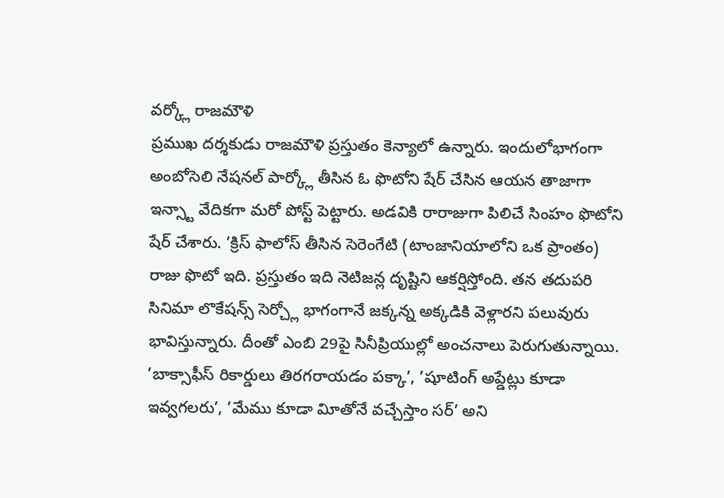వర్క్లో రాజమౌళి
ప్రముఖ దర్శకుడు రాజమౌళి ప్రస్తుతం కెన్యాలో ఉన్నారు. ఇందులోభాగంగా అంబోసెలి నేషనల్ పార్క్లో తీసిన ఓ ఫొటోని షేర్ చేసిన ఆయన తాజాగా ఇన్స్టా వేదికగా మరో పోస్ట్ పెట్టారు. అడవికి రారాజుగా పిలిచే సింహం ఫొటోని షేర్ చేశారు. ’క్రిస్ ఫాలోస్ తీసిన సెరెంగేటి (టాంజానియాలోని ఒక ప్రాంతం) రాజు ఫొటో ఇది. ప్రస్తుతం ఇది నెటిజన్ల దృష్టిని ఆకర్షిస్తోంది. తన తదుపరి సినిమా లొకేషన్స్ సెర్చ్లో భాగంగానే జక్కన్న అక్కడికి వెళ్లారని పలువురు భావిస్తున్నారు. దీంతో ఎంబి 29పై సినీప్రియుల్లో అంచనాలు పెరుగుతున్నాయి. ’బాక్సాఫీస్ రికార్డులు తిరగరాయడం పక్కా’, ’షూటింగ్ అప్డేట్లు కూడా ఇవ్వగలరు’, ’మేము కూడా విూతోనే వచ్చేస్తాం సర్’ అని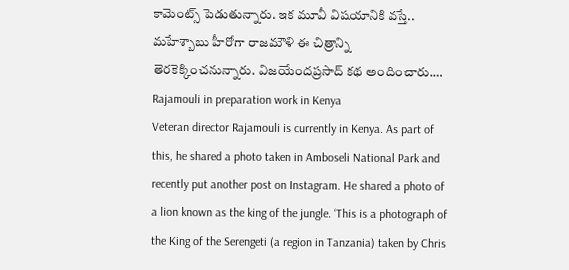కామెంట్స్ పెడుతున్నారు. ఇక మూవీ విషయానికి వస్తే.. మహేశ్బాబు హీరోగా రాజమౌళి ఈ చిత్రాన్ని తెరకెక్కించనున్నారు. విజయేందప్రసాద్ కథ అందించారు.…
Rajamouli in preparation work in Kenya
Veteran director Rajamouli is currently in Kenya. As part of this, he shared a photo taken in Amboseli National Park and recently put another post on Instagram. He shared a photo of a lion known as the king of the jungle. ‘This is a photograph of the King of the Serengeti (a region in Tanzania) taken by Chris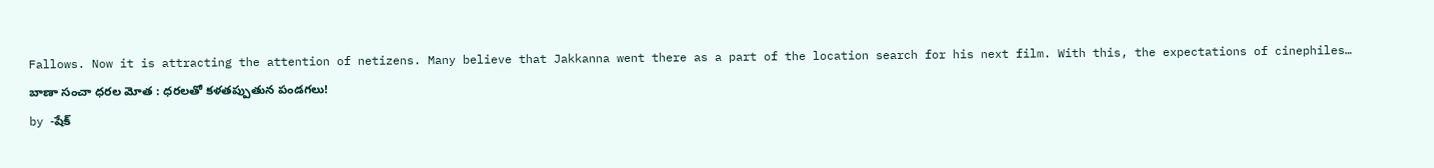Fallows. Now it is attracting the attention of netizens. Many believe that Jakkanna went there as a part of the location search for his next film. With this, the expectations of cinephiles…
బాణా సంచా ధరల మోత : ధరలతో కళతప్పుతున పండగలు!
by -షేక్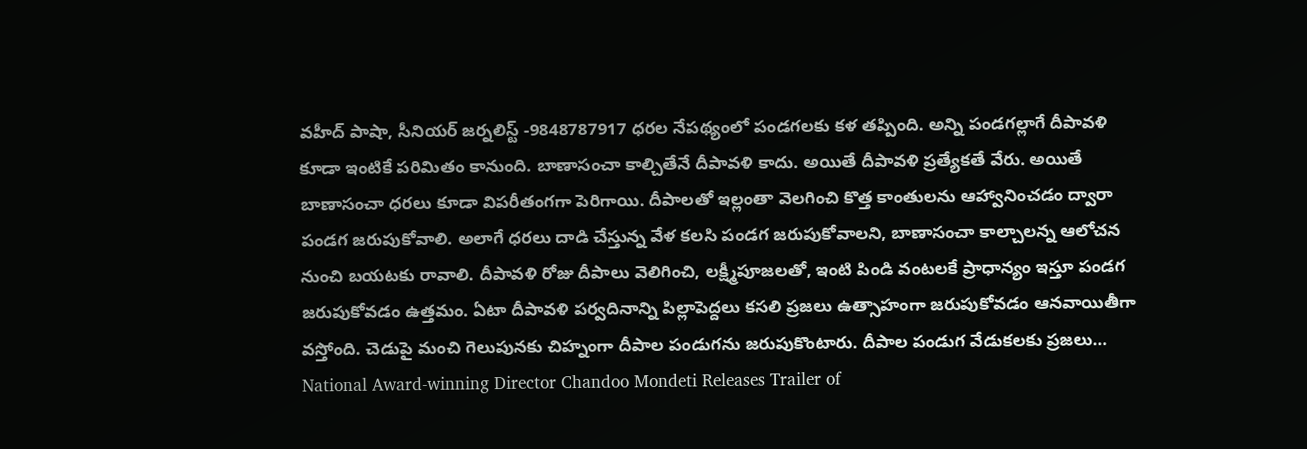వహీద్ పాషా, సీనియర్ జర్నలిస్ట్ -9848787917 ధరల నేపథ్యంలో పండగలకు కళ తప్పింది. అన్ని పండగల్లాగే దీపావళి కూడా ఇంటికే పరిమితం కానుంది. బాణాసంచా కాల్చితేనే దీపావళి కాదు. అయితే దీపావళి ప్రత్యేకతే వేరు. అయితే బాణాసంచా ధరలు కూడా విపరీతంగగా పెరిగాయి. దీపాలతో ఇల్లంతా వెలగించి కొత్త కాంతులను ఆహ్వానించడం ద్వారా పండగ జరుపుకోవాలి. అలాగే ధరలు దాడి చేస్తున్న వేళ కలసి పండగ జరుపుకోవాలని, బాణాసంచా కాల్చాలన్న ఆలోచన నుంచి బయటకు రావాలి. దీపావళి రోజు దీపాలు వెలిగించి, లక్ష్మీపూజలతో, ఇంటి పిండి వంటలకే ప్రాధాన్యం ఇస్తూ పండగ జరుపుకోవడం ఉత్తమం. ఏటా దీపావళి పర్వదినాన్ని పిల్లాపెద్దలు కసలి ప్రజలు ఉత్సాహంగా జరుపుకోవడం ఆనవాయితీగా వస్తోంది. చెడుపై మంచి గెలుపునకు చిహ్నంగా దీపాల పండుగను జరుపుకొంటారు. దీపాల పండుగ వేడుకలకు ప్రజలు…
National Award-winning Director Chandoo Mondeti Releases Trailer of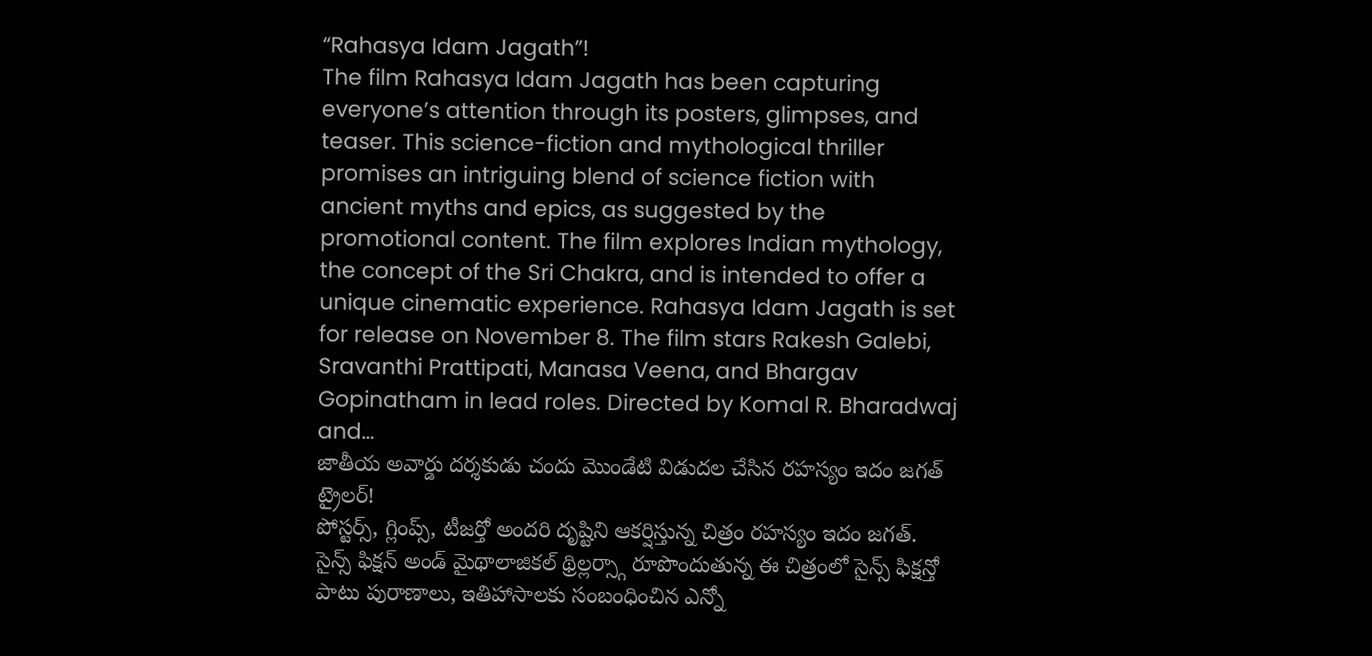“Rahasya Idam Jagath”!
The film Rahasya Idam Jagath has been capturing everyone’s attention through its posters, glimpses, and teaser. This science-fiction and mythological thriller promises an intriguing blend of science fiction with ancient myths and epics, as suggested by the promotional content. The film explores Indian mythology, the concept of the Sri Chakra, and is intended to offer a unique cinematic experience. Rahasya Idam Jagath is set for release on November 8. The film stars Rakesh Galebi, Sravanthi Prattipati, Manasa Veena, and Bhargav Gopinatham in lead roles. Directed by Komal R. Bharadwaj and…
జాతీయ అవార్డు దర్శకుడు చందు మొండేటి విడుదల చేసిన రహస్యం ఇదం జగత్ ట్రైలర్!
పోస్టర్స్, గ్లింప్స్, టీజర్తో అందరి దృష్టిని ఆకర్షిస్తున్న చిత్రం రహస్యం ఇదం జగత్. సైన్స్ ఫిక్షన్ అండ్ మైథాలాజికల్ థ్రిల్లర్స్గా రూపొందుతున్న ఈ చిత్రంలో సైన్స్ ఫిక్షన్తో పాటు పురాణాలు, ఇతిహాసాలకు సంబంధించిన ఎన్నో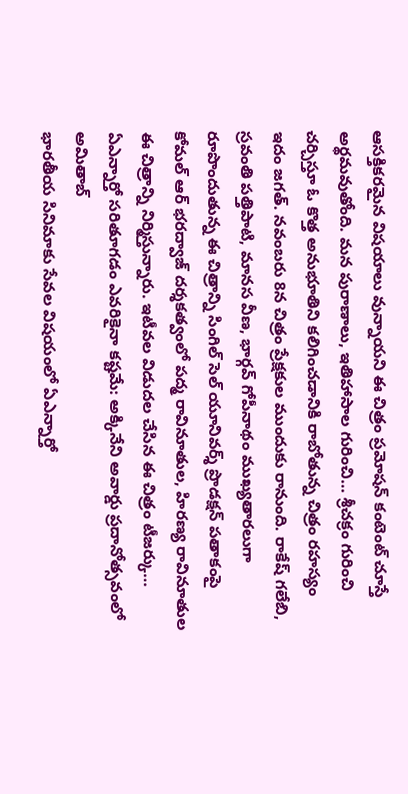ఆసక్తికరమైన విషయాలు వున్నాయని ఈ చిత్రం ప్రమోషన్ కంటెంట్ చూస్తే అర్థమవుతోంది. మన పురాణాలు, ఇతిహాసాల గురించి… శ్రీచక్రం గురించి చర్చిస్తూ ఓ కొత్త అనుభూతిని కలిగించడానికి రాబోతున్న చిత్రం రహస్యం ఇదం జగత్. నవంబరు 8న చిత్రం ప్రేక్షకుల ముందుకు రానుంది. రాకేష్ గలేబి, స్రవంతి పత్తిపాటి, మానస వీణ, భార్గవ్ గోపీనాథం ముఖ్యతారలుగా రూపొందుతున్న ఈ చిత్రాన్ని సింగిల్ సెల్ యూనివర్శ్ ప్రొడక్షన్ పతాకంపై కోమల్ ఆర్ భరద్వాజ్ దర్శకత్వంలో పద్మ రావినూతుల, హిరణ్య రావినూతుల ఈ చిత్రాన్ని నిర్మిస్తున్నారు. ఇటీవల విడుదల చేసిన ఈ చిత్రం టీజర్కు…
ఏఎన్నార్తో సరితూగడం ఎవరికైనా కష్టమే: అక్కినేని అవార్డు ప్రదానోత్సవంలో అమితాబ్
భారతీయ సినిమాకు సేవల విషయంలో ఏఎన్నార్తో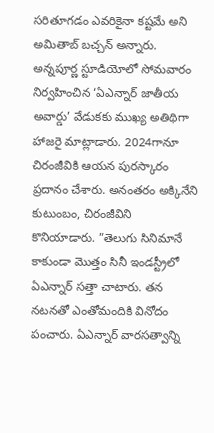సరితూగడం ఎవరికైనా కష్టమే అని అమితాబ్ బచ్చన్ అన్నారు. అన్నపూర్ణ స్టూడియోలో సోమవారం నిర్వహించిన ‘ఏఎన్నార్ జాతీయ అవార్డు’ వేడుకకు ముఖ్య అతిథిగా హాజరై మాట్లాడారు. 2024గానూ చిరంజీవికి ఆయన పురస్కారం ప్రదానం చేశారు. అనంతరం అక్కినేని కుటుంబం, చిరంజీవిని కొనియాడారు. ”తెలుగు సినిమానే కాకుండా మొత్తం సినీ ఇండస్ట్రీలో ఏఎన్నార్ సత్తా చాటారు. తన నటనతో ఎంతోమందికి వినోదం పంచారు. ఏఎన్నార్ వారసత్వాన్ని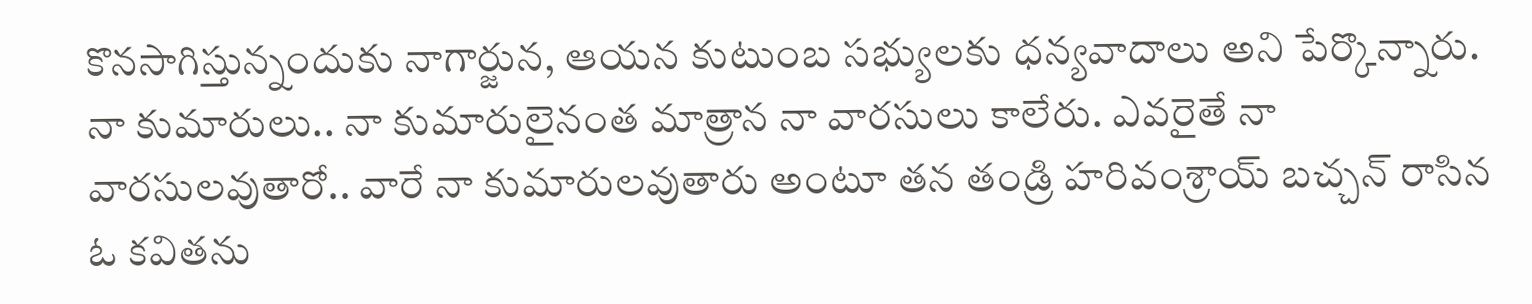కొనసాగిస్తున్నందుకు నాగార్జున, ఆయన కుటుంబ సభ్యులకు ధన్యవాదాలు అని పేర్కొన్నారు. నా కుమారులు.. నా కుమారులైనంత మాత్రాన నా వారసులు కాలేరు. ఎవరైతే నా వారసులవుతారో.. వారే నా కుమారులవుతారు అంటూ తన తండ్రి హరివంశ్రాయ్ బచ్చన్ రాసిన ఓ కవితను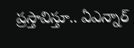ప్రస్తావిస్తూ.. ఏఎన్నార్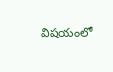విషయంలో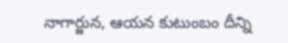నాగార్జున, ఆయన కుటుంబం దీన్ని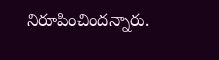నిరూపించిందన్నారు.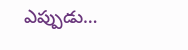ఎప్పుడు…